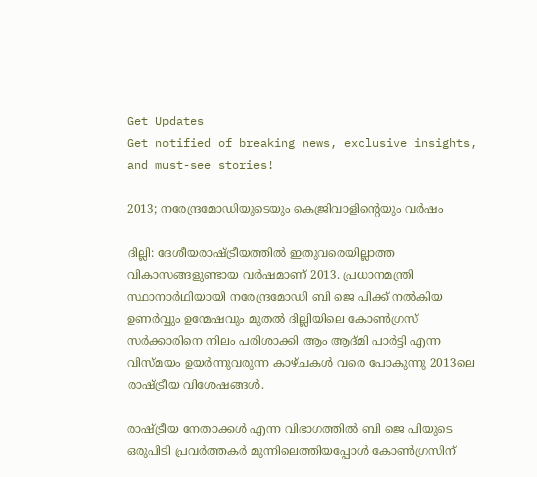Get Updates
Get notified of breaking news, exclusive insights, and must-see stories!

2013; നരേന്ദ്രമോഡിയുടെയും കെജ്രിവാളിന്റെയും വര്‍ഷം

ദില്ലി: ദേശീയരാഷ്ട്രീയത്തില്‍ ഇതുവരെയില്ലാത്ത വികാസങ്ങളുണ്ടായ വര്‍ഷമാണ് 2013. പ്രധാനമന്ത്രി സ്ഥാനാര്‍ഥിയായി നരേന്ദ്രമോഡി ബി ജെ പിക്ക് നല്‍കിയ ഉണര്‍വ്വും ഉന്മേഷവും മുതല്‍ ദില്ലിയിലെ കോണ്‍ഗ്രസ് സര്‍ക്കാരിനെ നിലം പരിശാക്കി ആം ആദ്മി പാര്‍ട്ടി എന്ന വിസ്മയം ഉയര്‍ന്നുവരുന്ന കാഴ്ചകള്‍ വരെ പോകുന്നു 2013ലെ രാഷ്ട്രീയ വിശേഷങ്ങള്‍.

രാഷ്ട്രീയ നേതാക്കള്‍ എന്ന വിഭാഗത്തില്‍ ബി ജെ പിയുടെ ഒരുപിടി പ്രവര്‍ത്തകര്‍ മുന്നിലെത്തിയപ്പോള്‍ കോണ്‍ഗ്രസിന്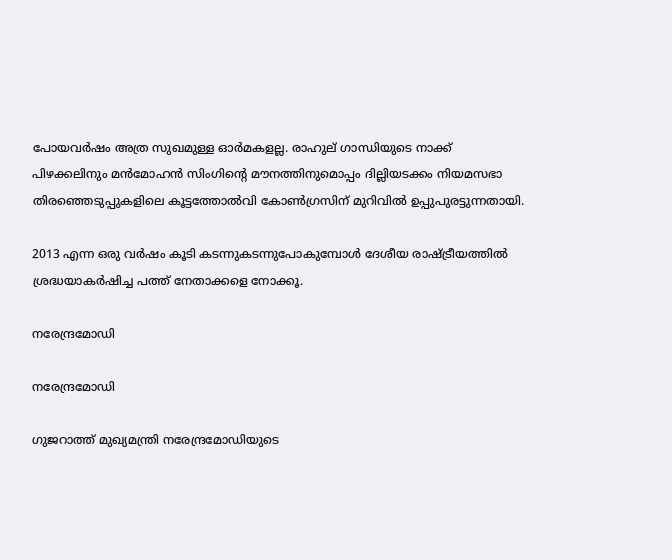പോയവര്‍ഷം അത്ര സുഖമുള്ള ഓര്‍മകളല്ല. രാഹുല് ഗാന്ധിയുടെ നാക്ക് പിഴക്കലിനും മന്‍മോഹന്‍ സിംഗിന്റെ മൗനത്തിനുമൊപ്പം ദില്ലിയടക്കം നിയമസഭാ തിരഞ്ഞെടുപ്പുകളിലെ കൂട്ടത്തോല്‍വി കോണ്‍ഗ്രസിന് മുറിവില്‍ ഉപ്പുപുരട്ടുന്നതായി.

2013 എന്ന ഒരു വര്‍ഷം കൂടി കടന്നുകടന്നുപോകുമ്പോള്‍ ദേശീയ രാഷ്ട്രീയത്തില്‍ ശ്രദ്ധയാകര്‍ഷിച്ച പത്ത് നേതാക്കളെ നോക്കൂ.

നരേന്ദ്രമോഡി

നരേന്ദ്രമോഡി

ഗുജറാത്ത് മുഖ്യമന്ത്രി നരേന്ദ്രമോഡിയുടെ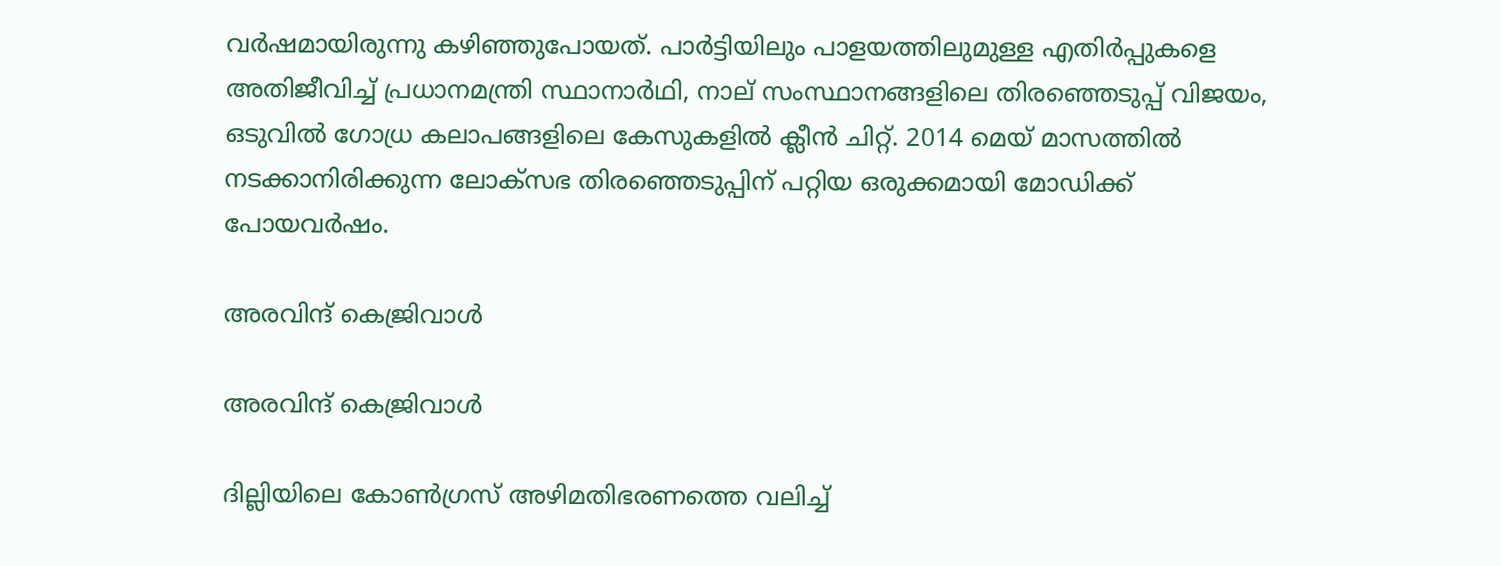വര്‍ഷമായിരുന്നു കഴിഞ്ഞുപോയത്. പാര്‍ട്ടിയിലും പാളയത്തിലുമുള്ള എതിര്‍പ്പുകളെ അതിജീവിച്ച് പ്രധാനമന്ത്രി സ്ഥാനാര്‍ഥി, നാല് സംസ്ഥാനങ്ങളിലെ തിരഞ്ഞെടുപ്പ് വിജയം, ഒടുവില്‍ ഗോധ്ര കലാപങ്ങളിലെ കേസുകളില്‍ ക്ലീന്‍ ചിറ്റ്. 2014 മെയ് മാസത്തില്‍ നടക്കാനിരിക്കുന്ന ലോക്‌സഭ തിരഞ്ഞെടുപ്പിന് പറ്റിയ ഒരുക്കമായി മോഡിക്ക് പോയവര്‍ഷം.

അരവിന്ദ് കെജ്രിവാള്‍

അരവിന്ദ് കെജ്രിവാള്‍

ദില്ലിയിലെ കോണ്‍ഗ്രസ് അഴിമതിഭരണത്തെ വലിച്ച്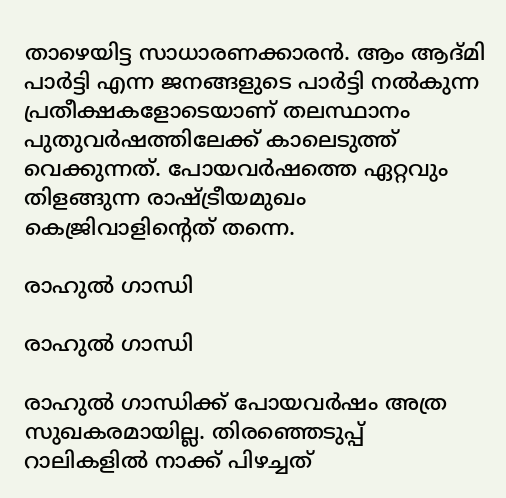താഴെയിട്ട സാധാരണക്കാരന്‍. ആം ആദ്മി പാര്‍ട്ടി എന്ന ജനങ്ങളുടെ പാര്‍ട്ടി നല്‍കുന്ന പ്രതീക്ഷകളോടെയാണ് തലസ്ഥാനം പുതുവര്‍ഷത്തിലേക്ക് കാലെടുത്ത് വെക്കുന്നത്. പോയവര്‍ഷത്തെ ഏറ്റവും തിളങ്ങുന്ന രാഷ്ട്രീയമുഖം കെജ്രിവാളിന്റെത് തന്നെ.

രാഹുല്‍ ഗാന്ധി

രാഹുല്‍ ഗാന്ധി

രാഹുല്‍ ഗാന്ധിക്ക് പോയവര്‍ഷം അത്ര സുഖകരമായില്ല. തിരഞ്ഞെടുപ്പ് റാലികളില്‍ നാക്ക് പിഴച്ചത്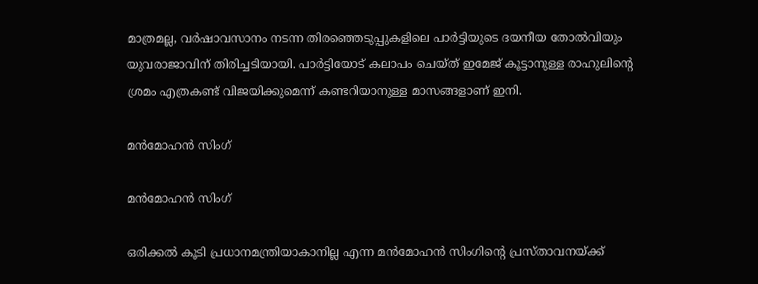മാത്രമല്ല, വര്‍ഷാവസാനം നടന്ന തിരഞ്ഞെടുപ്പുകളിലെ പാര്‍ട്ടിയുടെ ദയനീയ തോല്‍വിയും യുവരാജാവിന് തിരിച്ചടിയായി. പാര്‍ട്ടിയോട് കലാപം ചെയ്ത് ഇമേജ് കൂട്ടാനുള്ള രാഹുലിന്റെ ശ്രമം എത്രകണ്ട് വിജയിക്കുമെന്ന് കണ്ടറിയാനുള്ള മാസങ്ങളാണ് ഇനി.

മന്‍മോഹന്‍ സിംഗ്

മന്‍മോഹന്‍ സിംഗ്

ഒരിക്കല്‍ കൂടി പ്രധാനമന്ത്രിയാകാനില്ല എന്ന മന്‍മോഹന്‍ സിംഗിന്റെ പ്രസ്താവനയ്ക്ക്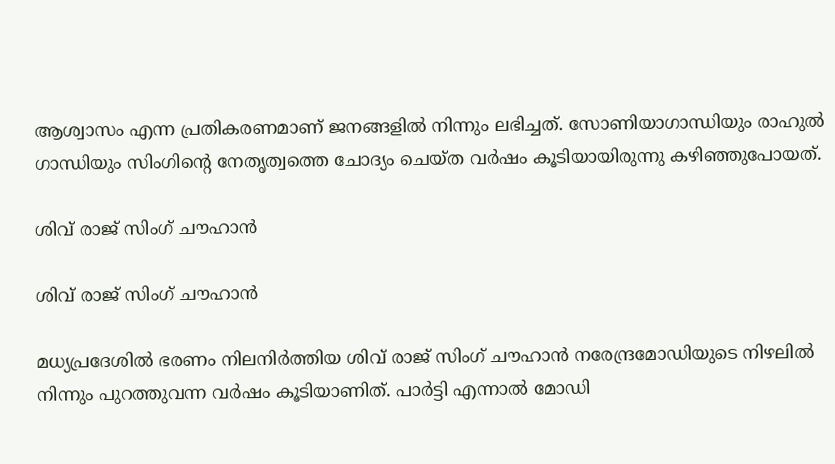ആശ്വാസം എന്ന പ്രതികരണമാണ് ജനങ്ങളില്‍ നിന്നും ലഭിച്ചത്. സോണിയാഗാന്ധിയും രാഹുല്‍ ഗാന്ധിയും സിംഗിന്റെ നേതൃത്വത്തെ ചോദ്യം ചെയ്ത വര്‍ഷം കൂടിയായിരുന്നു കഴിഞ്ഞുപോയത്.

ശിവ് രാജ് സിംഗ് ചൗഹാന്‍

ശിവ് രാജ് സിംഗ് ചൗഹാന്‍

മധ്യപ്രദേശില്‍ ഭരണം നിലനിര്‍ത്തിയ ശിവ് രാജ് സിംഗ് ചൗഹാന്‍ നരേന്ദ്രമോഡിയുടെ നിഴലില്‍ നിന്നും പുറത്തുവന്ന വര്‍ഷം കൂടിയാണിത്. പാര്‍ട്ടി എന്നാല്‍ മോഡി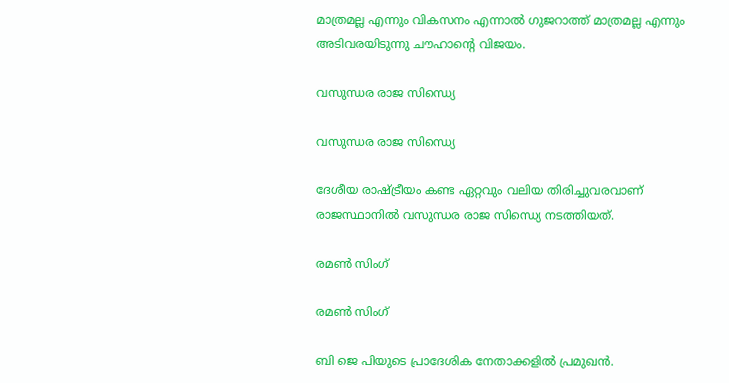മാത്രമല്ല എന്നും വികസനം എന്നാല്‍ ഗുജറാത്ത് മാത്രമല്ല എന്നും അടിവരയിടുന്നു ചൗഹാന്റെ വിജയം.

വസുന്ധര രാജ സിന്ധ്യെ

വസുന്ധര രാജ സിന്ധ്യെ

ദേശീയ രാഷ്ട്രീയം കണ്ട ഏറ്റവും വലിയ തിരിച്ചുവരവാണ് രാജസ്ഥാനില്‍ വസുന്ധര രാജ സിന്ധ്യെ നടത്തിയത്.

രമണ്‍ സിംഗ്

രമണ്‍ സിംഗ്

ബി ജെ പിയുടെ പ്രാദേശിക നേതാക്കളില്‍ പ്രമുഖന്‍.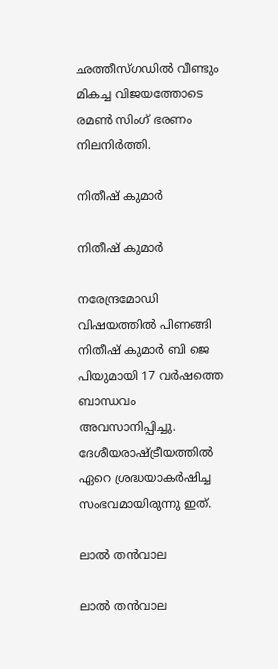ഛത്തീസ്ഗഡില്‍ വീണ്ടും മികച്ച വിജയത്തോടെ രമണ്‍ സിംഗ് ഭരണം നിലനിര്‍ത്തി.

നിതീഷ് കുമാര്‍

നിതീഷ് കുമാര്‍

നരേന്ദ്രമോഡി വിഷയത്തില്‍ പിണങ്ങി നിതീഷ് കുമാര്‍ ബി ജെ പിയുമായി 17 വര്‍ഷത്തെ ബാന്ധവം അവസാനിപ്പിച്ചു. ദേശീയരാഷ്ട്രീയത്തില്‍ ഏറെ ശ്രദ്ധയാകര്‍ഷിച്ച സംഭവമായിരുന്നു ഇത്.

ലാൽ തന്‍വാല

ലാൽ തന്‍വാല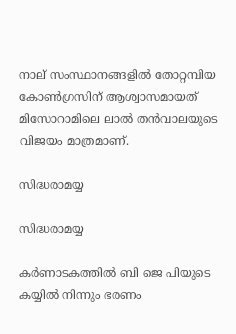നാല് സംസ്ഥാനങ്ങളില്‍ തോറ്റമ്പിയ കോണ്‍ഗ്രസിന് ആശ്വാസമായത് മിസോറാമിലെ ലാൽ തന്‍വാലയുടെ വിജയം മാത്രമാണ്.

സിദ്ധരാമയ്യ

സിദ്ധരാമയ്യ

കര്‍ണാടകത്തില്‍ ബി ജെ പിയുടെ കയ്യില്‍ നിന്നും ഭരണം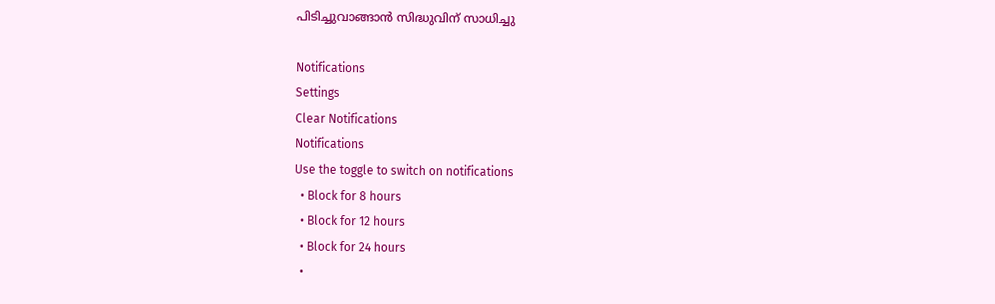പിടിച്ചുവാങ്ങാന്‍ സിദ്ധുവിന് സാധിച്ചു

Notifications
Settings
Clear Notifications
Notifications
Use the toggle to switch on notifications
  • Block for 8 hours
  • Block for 12 hours
  • Block for 24 hours
  •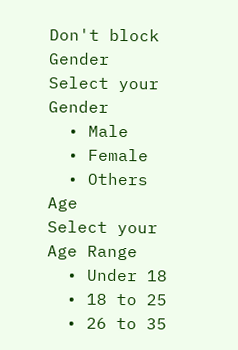Don't block
Gender
Select your Gender
  • Male
  • Female
  • Others
Age
Select your Age Range
  • Under 18
  • 18 to 25
  • 26 to 35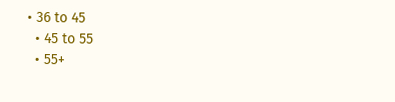• 36 to 45
  • 45 to 55
  • 55+